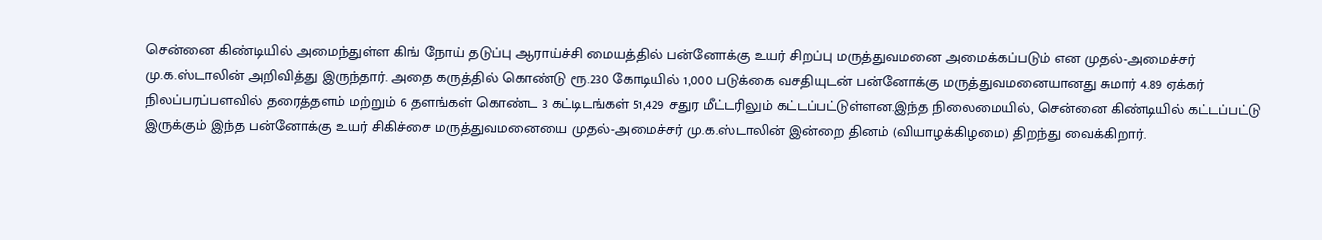சென்னை கிண்டியில் அமைந்துள்ள கிங் நோய் தடுப்பு ஆராய்ச்சி மையத்தில் பன்னோக்கு உயர் சிறப்பு மருத்துவமனை அமைக்கப்படும் என முதல்-அமைச்சர் மு.க.ஸ்டாலின் அறிவித்து இருந்தார். அதை கருத்தில் கொண்டு ரூ.230 கோடியில் 1,000 படுக்கை வசதியுடன் பன்னோக்கு மருத்துவமனையானது சுமார் 4.89 ஏக்கர் நிலப்பரப்பளவில் தரைத்தளம் மற்றும் 6 தளங்கள் கொண்ட 3 கட்டிடங்கள் 51,429 சதுர மீட்டரிலும் கட்டப்பட்டுள்ளன.இந்த நிலைமையில், சென்னை கிண்டியில் கட்டப்பட்டு இருக்கும் இந்த பன்னோக்கு உயர் சிகிச்சை மருத்துவமனையை முதல்-அமைச்சர் மு.க.ஸ்டாலின் இன்றை தினம் (வியாழக்கிழமை) திறந்து வைக்கிறார்.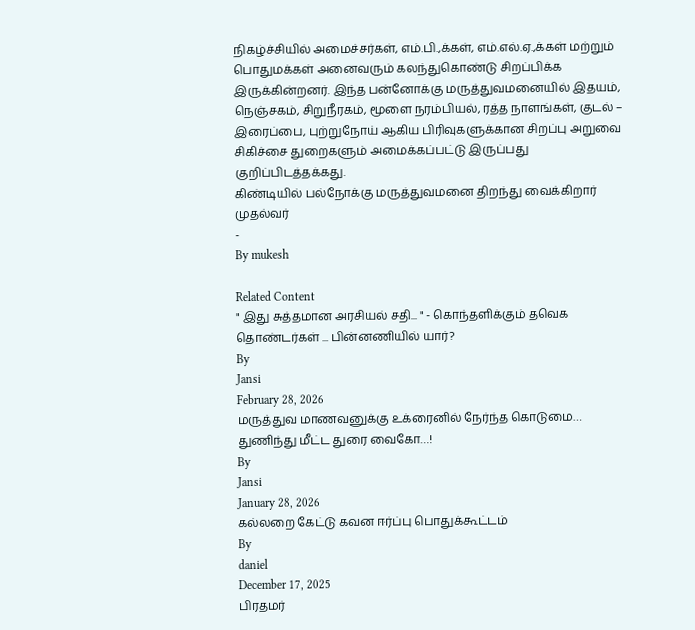நிகழ்ச்சியில் அமைச்சர்கள், எம்.பி.,க்கள், எம்.எல்.ஏ.,க்கள் மற்றும் பொதுமக்கள் அனைவரும் கலந்துகொண்டு சிறப்பிக்க இருக்கின்றனர். இந்த பன்னோக்கு மருத்துவமனையில் இதயம், நெஞ்சகம், சிறுநீரகம், மூளை நரம்பியல், ரத்த நாளங்கள், குடல் – இரைப்பை, புற்றுநோய் ஆகிய பிரிவுகளுக்கான சிறப்பு அறுவை சிகிச்சை துறைகளும் அமைக்கப்பட்டு இருப்பது குறிப்பிடத்தக்கது.
கிண்டியில் பல்நோக்கு மருத்துவமனை திறந்து வைக்கிறார் முதல்வர்
-
By mukesh

Related Content
" இது சுத்தமான அரசியல் சதி... " - கொந்தளிக்கும் தவெக தொண்டர்கள் ... பின்னணியில் யார்?
By
Jansi
February 28, 2026
மருத்துவ மாணவனுக்கு உக்ரைனில் நேர்ந்த கொடுமை… துணிந்து மீட்ட துரை வைகோ…!
By
Jansi
January 28, 2026
கல்லறை கேட்டு கவன ஈர்ப்பு பொதுக்கூட்டம்
By
daniel
December 17, 2025
பிரதமர்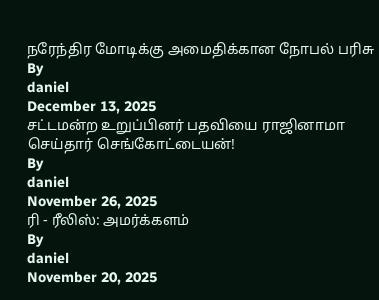நரேந்திர மோடிக்கு அமைதிக்கான நோபல் பரிசு
By
daniel
December 13, 2025
சட்டமன்ற உறுப்பினர் பதவியை ராஜினாமா செய்தார் செங்கோட்டையன்!
By
daniel
November 26, 2025
ரி - ரீலிஸ்: அமர்க்களம்
By
daniel
November 20, 2025